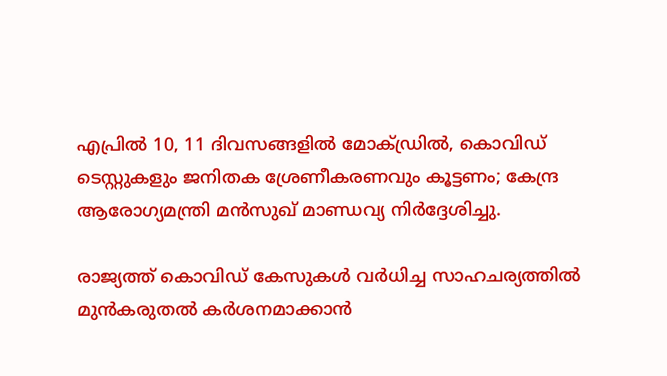എപ്രില്‍ 10, 11 ദിവസങ്ങളില്‍ മോക്ഡ്രില്‍, കൊവിഡ് ടെസ്റ്റുകളും ജനിതക ശ്രേണീകരണവും കൂട്ടണം; കേന്ദ്ര ആരോഗ്യമന്ത്രി മന്‍സുഖ് മാണ്ഡവ്യ നിര്‍ദ്ദേശിച്ചു.

രാജ്യത്ത് കൊവിഡ് കേസുകള്‍ വര്‍ധിച്ച സാഹചര്യത്തില്‍ മുന്‍കരുതല്‍ കര്‍ശനമാക്കാന്‍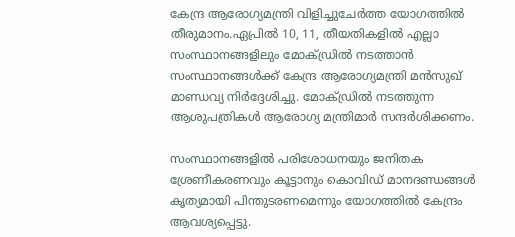കേന്ദ്ര ആരോഗ്യമന്ത്രി വിളിച്ചുചേര്‍ത്ത യോഗത്തില്‍ തീരുമാനം.ഏപ്രില്‍ 10, 11, തീയതികളില്‍ എല്ലാ സംസ്ഥാനങ്ങളിലും മോക്ഡ്രില്‍ നടത്താന്‍ സംസ്ഥാനങ്ങള്‍ക്ക് കേന്ദ്ര ആരോഗ്യമന്ത്രി മന്‍സുഖ് മാണ്ഡവ്യ നിര്‍ദ്ദേശിച്ചു. മോക്ഡ്രില്‍ നടത്തുന്ന ആശുപത്രികള്‍ ആരോഗ്യ മന്ത്രിമാര്‍ സന്ദര്‍ശിക്കണം.

സംസ്ഥാനങ്ങളില്‍ പരിശോധനയും ജനിതക ശ്രേണീകരണവും കൂട്ടാനും കൊവിഡ് മാനദണ്ഡങ്ങള്‍ കൃത്യമായി പിന്തുടരണമെന്നും യോഗത്തില്‍ കേന്ദ്രം ആവശ്യപ്പെട്ടു.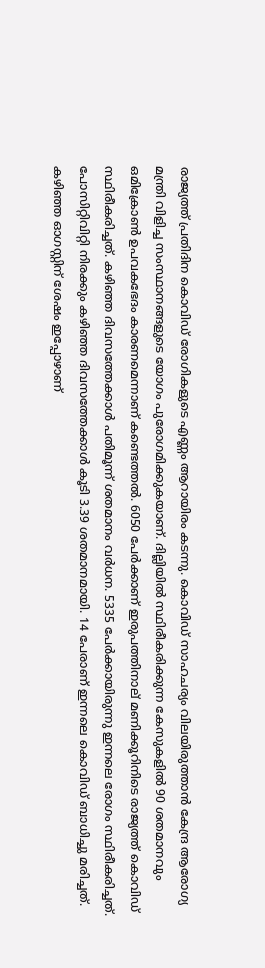രാജ്യത്ത് പ്രതിദിന കൊവിഡ് രോഗികളുടെ എണ്ണം ആറായിരം കടന്നു. കൊവിഡ് സാഹചര്യം വിലയിരുത്താന്‍ കേന്ദ്ര ആരോഗ്യ മന്ത്രി വിളിച്ച സംസ്ഥാനങ്ങളുടെ യോഗം പുരോഗമിക്കുകയാണ്. ദില്ലിയില്‍ സ്ഥിരീകരിക്കുന്ന കേസുകളില്‍ 90 ശതമാനവും ഒമിക്രോണ്‍ ഉപവകഭേദം കാരണമെന്നാണ് കണ്ടെത്തല്‍. 6050 പേര്‍ക്കാണ് ഇരുപത്തിനാല് മണിക്കൂറിനിടെ രാജ്യത്ത് കൊവിഡ് സ്ഥിരീകരിച്ചത്. കഴിഞ്ഞ ദിവസത്തേക്കാള്‍ പതിമൂന്ന് ശതമാനം വര്‍ധന. 5335 പേര്‍ക്കായിരുന്നു ഇന്നലെ രോഗം സ്ഥിരീകരിച്ചത്. പോസിറ്റിവിറ്റി നിരക്കും കഴിഞ്ഞ ദിവസത്തേക്കാള്‍ കൂടി 3.39 ശതമാനമായി. 14 പേരാണ് ഇന്നലെ കൊവിഡ് ബാധിച്ചു മരിച്ചത്. കഴിഞ്ഞ ഓഗസ്റ്റിന് ശേഷം ഇപ്പോഴാണ്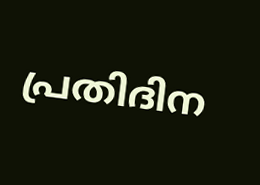പ്രതിദിന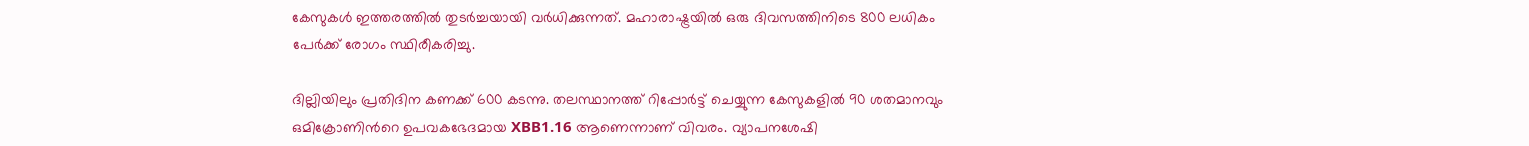കേസുകള്‍ ഇത്തരത്തില്‍ തുടര്‍ച്ചയായി വര്‍ധിക്കുന്നത്. മഹാരാഷ്ട്രയില്‍ ഒരു ദിവസത്തിനിടെ 800 ലധികം പേര്‍ക്ക് രോഗം സ്ഥിരീകരിച്ചു.

ദില്ലിയിലും പ്രതിദിന കണക്ക് 600 കടന്നു. തലസ്ഥാനത്ത് റിപ്പോര്‍ട്ട് ചെയ്യുന്ന കേസുകളില്‍ 90 ശതമാനവും ഒമിക്രോണിന്‍റെ ഉപവകഭേദമായ XBB1.16 ആണെന്നാണ് വിവരം. വ്യാപനശേഷി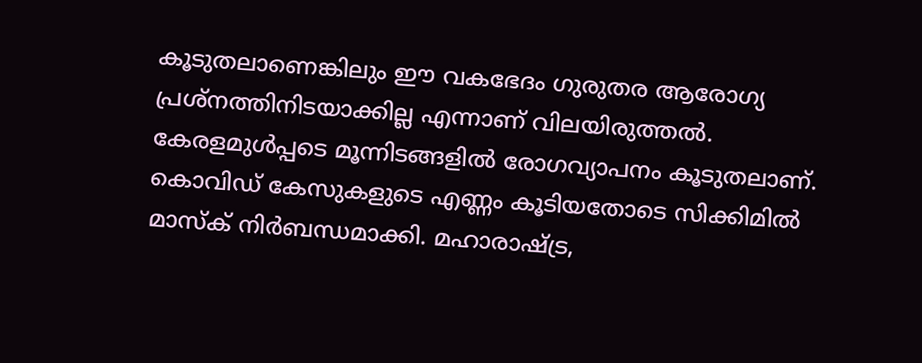കൂടുതലാണെങ്കിലും ഈ വകഭേദം ഗുരുതര ആരോഗ്യ പ്രശ്നത്തിനിടയാക്കില്ല എന്നാണ് വിലയിരുത്തല്‍. കേരളമുള്‍പ്പടെ മൂന്നിടങ്ങളില്‍ രോഗവ്യാപനം കൂടുതലാണ്. കൊവിഡ് കേസുകളുടെ എണ്ണം കൂടിയതോടെ സിക്കിമില്‍ മാസ്ക് നിര്‍ബന്ധമാക്കി. മഹാരാഷ്ട്ര,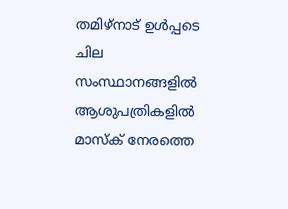തമിഴ്നാട് ഉള്‍പ്പടെ ചില സംസ്ഥാനങ്ങളില്‍ ആശുപത്രികളില്‍ മാസ്ക് നേരത്തെ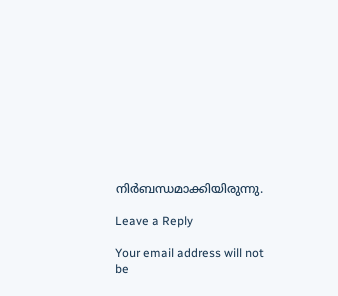നിര്‍ബന്ധമാക്കിയിരുന്നു.

Leave a Reply

Your email address will not be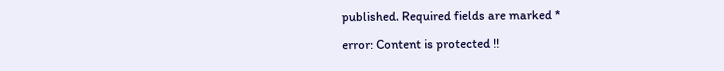published. Required fields are marked *

error: Content is protected !!